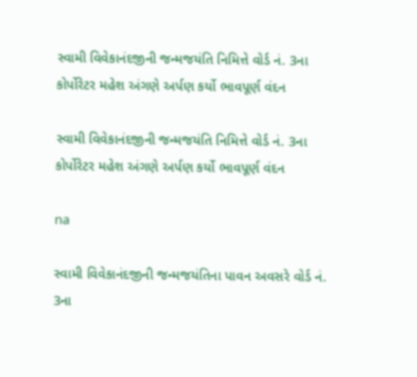સ્વામી વિવેકાનંદજીની જન્મજયંતિ નિમિત્તે વોર્ડ નં. 3ના કોર્પોરેટર મહેશ અંગણે અર્પણ કર્યો ભાવપૂર્ણ વંદન

સ્વામી વિવેકાનંદજીની જન્મજયંતિ નિમિત્તે વોર્ડ નં. 3ના કોર્પોરેટર મહેશ અંગણે અર્પણ કર્યો ભાવપૂર્ણ વંદન

na

સ્વામી વિવેકાનંદજીની જન્મજયંતિના પાવન અવસરે વોર્ડ નં. 3ના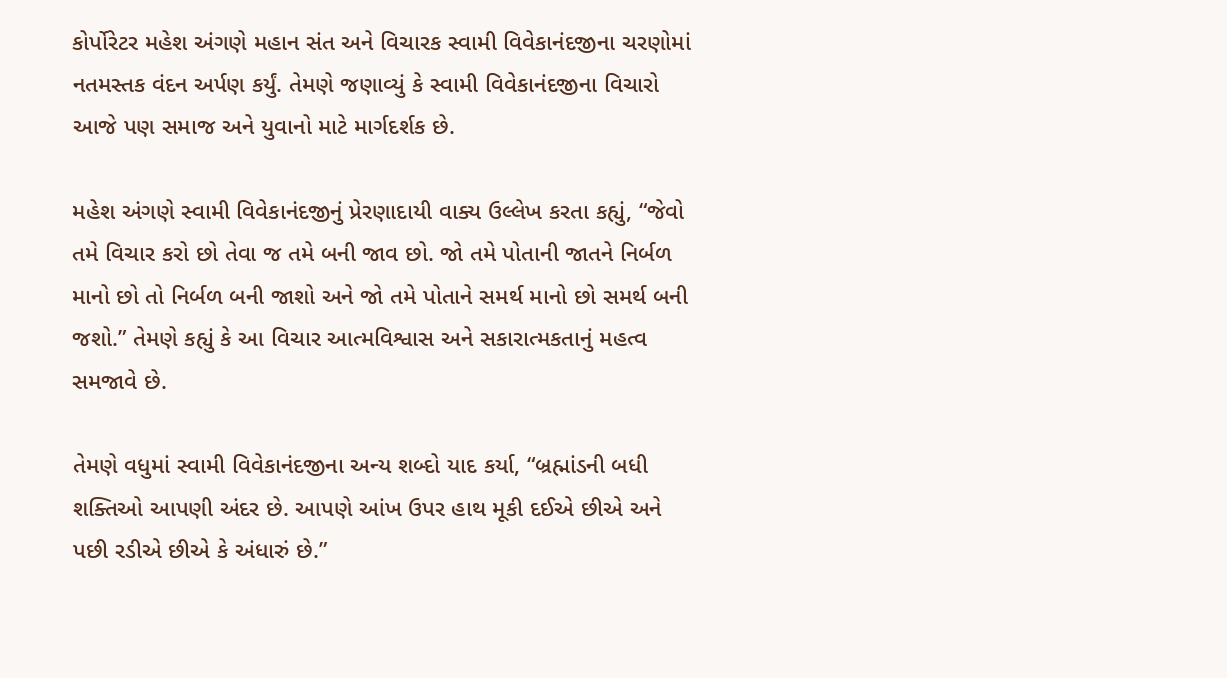કોર્પોરેટર મહેશ અંગણે મહાન સંત અને વિચારક સ્વામી વિવેકાનંદજીના ચરણોમાં નતમસ્તક વંદન અર્પણ કર્યું. તેમણે જણાવ્યું કે સ્વામી વિવેકાનંદજીના વિચારો આજે પણ સમાજ અને યુવાનો માટે માર્ગદર્શક છે.

મહેશ અંગણે સ્વામી વિવેકાનંદજીનું પ્રેરણાદાયી વાક્ય ઉલ્લેખ કરતા કહ્યું, “જેવો તમે વિચાર કરો છો તેવા જ તમે બની જાવ છો. જો તમે પોતાની જાતને નિર્બળ માનો છો તો નિર્બળ બની જાશો અને જો તમે પોતાને સમર્થ માનો છો સમર્થ બની જશો.” તેમણે કહ્યું કે આ વિચાર આત્મવિશ્વાસ અને સકારાત્મકતાનું મહત્વ સમજાવે છે.

તેમણે વધુમાં સ્વામી વિવેકાનંદજીના અન્ય શબ્દો યાદ કર્યા, “બ્રહ્માંડની બધી શક્તિઓ આપણી અંદર છે. આપણે આંખ ઉપર હાથ મૂકી દઈએ છીએ અને પછી રડીએ છીએ કે અંધારું છે.”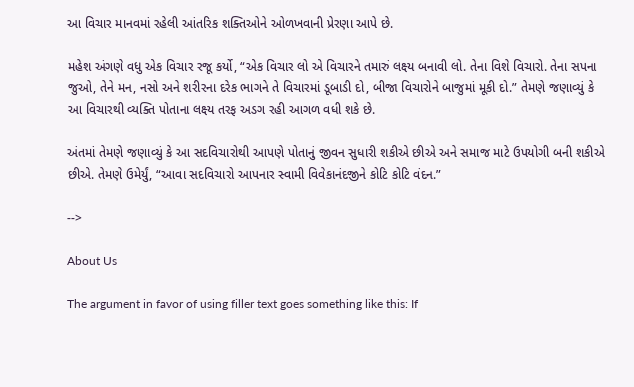આ વિચાર માનવમાં રહેલી આંતરિક શક્તિઓને ઓળખવાની પ્રેરણા આપે છે.

મહેશ અંગણે વધુ એક વિચાર રજૂ કર્યો, “એક વિચાર લો એ વિચારને તમારું લક્ષ્ય બનાવી લો. તેના વિશે વિચારો. તેના સપના જુઓ, તેને મન, નસો અને શરીરના દરેક ભાગને તે વિચારમાં ડૂબાડી દો, બીજા વિચારોને બાજુમાં મૂકી દો.” તેમણે જણાવ્યું કે આ વિચારથી વ્યક્તિ પોતાના લક્ષ્ય તરફ અડગ રહી આગળ વધી શકે છે.

અંતમાં તેમણે જણાવ્યું કે આ સદવિચારોથી આપણે પોતાનું જીવન સુધારી શકીએ છીએ અને સમાજ માટે ઉપયોગી બની શકીએ છીએ. તેમણે ઉમેર્યું, “આવા સદવિચારો આપનાર સ્વામી વિવેકાનંદજીને કોટિ કોટિ વંદન.”

-->

About Us

The argument in favor of using filler text goes something like this: If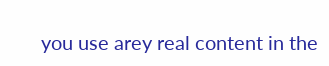you use arey real content in the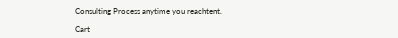Consulting Process anytime you reachtent.

Cart